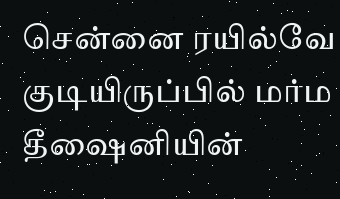சென்னை ரயில்வே குடியிருப்பில் மர்ம தீஷைனியின்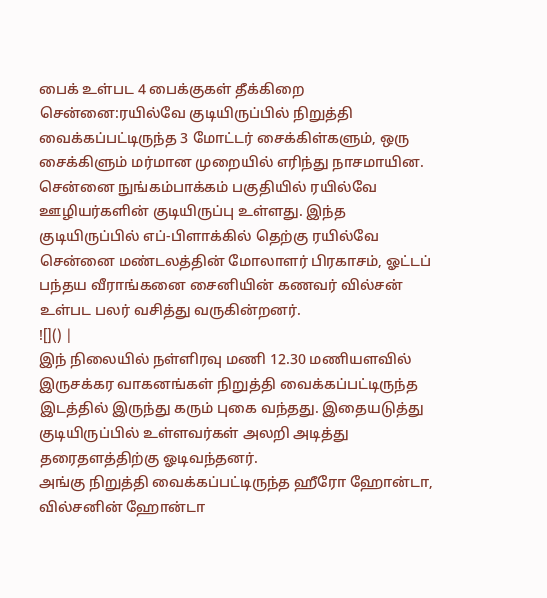பைக் உள்பட 4 பைக்குகள் தீக்கிறை
சென்னை:ரயில்வே குடியிருப்பில் நிறுத்தி வைக்கப்பட்டிருந்த 3 மோட்டர் சைக்கிள்களும், ஒரு சைக்கிளும் மர்மான முறையில் எரிந்து நாசமாயின.
சென்னை நுங்கம்பாக்கம் பகுதியில் ரயில்வே ஊழியர்களின் குடியிருப்பு உள்ளது. இந்த குடியிருப்பில் எப்-பிளாக்கில் தெற்கு ரயில்வே சென்னை மண்டலத்தின் மோலாளர் பிரகாசம், ஓட்டப் பந்தய வீராங்கனை சைனியின் கணவர் வில்சன் உள்பட பலர் வசித்து வருகின்றனர்.
![]() |
இந் நிலையில் நள்ளிரவு மணி 12.30 மணியளவில் இருசக்கர வாகனங்கள் நிறுத்தி வைக்கப்பட்டிருந்த இடத்தில் இருந்து கரும் புகை வந்தது. இதையடுத்து குடியிருப்பில் உள்ளவர்கள் அலறி அடித்து தரைதளத்திற்கு ஓடிவந்தனர்.
அங்கு நிறுத்தி வைக்கப்பட்டிருந்த ஹீரோ ஹோன்டா, வில்சனின் ஹோன்டா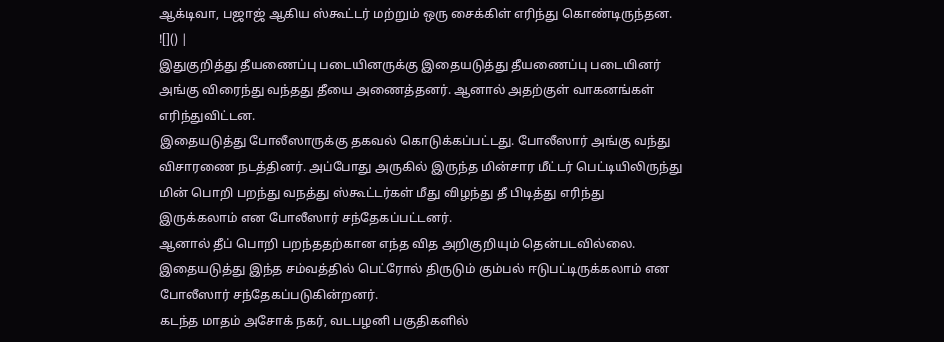ஆக்டிவா, பஜாஜ் ஆகிய ஸ்கூட்டர் மற்றும் ஒரு சைக்கிள் எரிந்து கொண்டிருந்தன.
![]() |
இதுகுறித்து தீயணைப்பு படையினருக்கு இதையடுத்து தீயணைப்பு படையினர் அங்கு விரைந்து வந்தது தீயை அணைத்தனர். ஆனால் அதற்குள் வாகனங்கள் எரிந்துவிட்டன.
இதையடுத்து போலீஸாருக்கு தகவல் கொடுக்கப்பட்டது. போலீஸார் அங்கு வந்து விசாரணை நடத்தினர். அப்போது அருகில் இருந்த மின்சார மீட்டர் பெட்டியிலிருந்து மின் பொறி பறந்து வநத்து ஸ்கூட்டர்கள் மீது விழந்து தீ பிடித்து எரிந்து இருக்கலாம் என போலீஸார் சந்தேகப்பட்டனர்.
ஆனால் தீப் பொறி பறந்ததற்கான எந்த வித அறிகுறியும் தென்படவில்லை. இதையடுத்து இந்த சம்வத்தில் பெட்ரோல் திருடும் கும்பல் ஈடுபட்டிருக்கலாம் என போலீஸார் சந்தேகப்படுகின்றனர்.
கடந்த மாதம் அசோக் நகர், வடபழனி பகுதிகளில்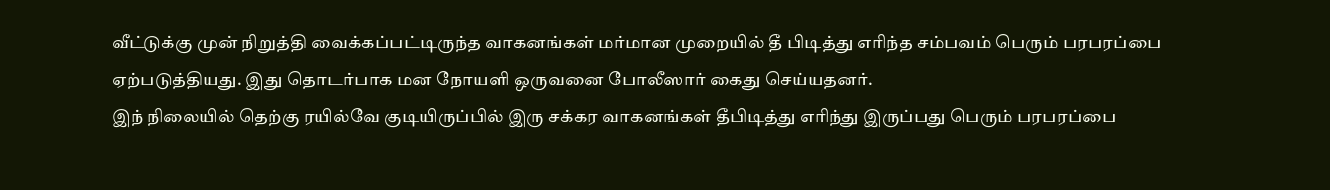வீட்டுக்கு முன் நிறுத்தி வைக்கப்பட்டிருந்த வாகனங்கள் மர்மான முறையில் தீ பிடித்து எரிந்த சம்பவம் பெரும் பரபரப்பை ஏற்படுத்தியது. இது தொடர்பாக மன நோயளி ஒருவனை போலீஸார் கைது செய்யதனர்.
இந் நிலையில் தெற்கு ரயில்வே குடியிருப்பில் இரு சக்கர வாகனங்கள் தீபிடித்து எரிந்து இருப்பது பெரும் பரபரப்பை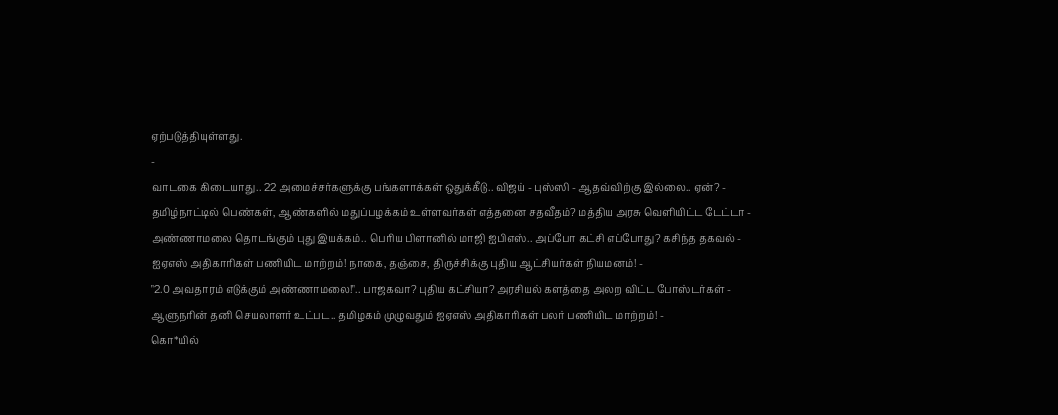ஏற்படுத்தியுள்ளது.
-
வாடகை கிடையாது.. 22 அமைச்சர்களுக்கு பங்களாக்கள் ஒதுக்கீடு.. விஜய் - புஸ்ஸி - ஆதவ்விற்கு இல்லை.. ஏன்? -
தமிழ்நாட்டில் பெண்கள், ஆண்களில் மதுப்பழக்கம் உள்ளவர்கள் எத்தனை சதவீதம்? மத்திய அரசு வெளியிட்ட டேட்டா -
அண்ணாமலை தொடங்கும் புது இயக்கம்.. பெரிய பிளானில் மாஜி ஐபிஎஸ்.. அப்போ கட்சி எப்போது? கசிந்த தகவல் -
ஐஏஎஸ் அதிகாரிகள் பணியிட மாற்றம்! நாகை, தஞ்சை, திருச்சிக்கு புதிய ஆட்சியர்கள் நியமனம்! -
"2.0 அவதாரம் எடுக்கும் அண்ணாமலை!".. பாஜகவா? புதிய கட்சியா? அரசியல் களத்தை அலற விட்ட போஸ்டர்கள் -
ஆளுநரின் தனி செயலாளர் உட்பட.. தமிழகம் முழுவதும் ஐஏஎஸ் அதிகாரிகள் பலர் பணியிட மாற்றம்! -
கொ*யில்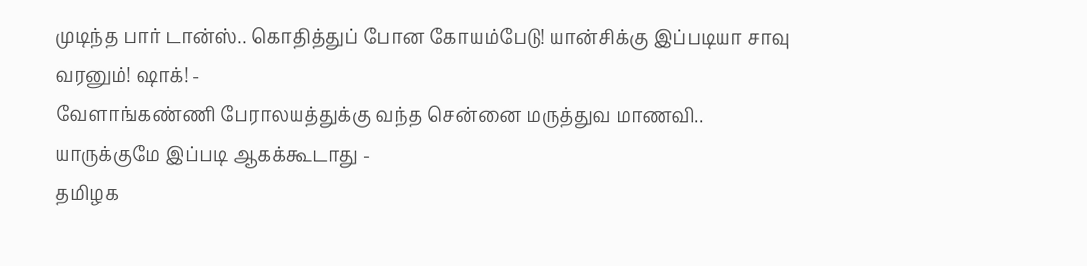முடிந்த பார் டான்ஸ்.. கொதித்துப் போன கோயம்பேடு! யான்சிக்கு இப்படியா சாவு வரனும்! ஷாக்! -
வேளாங்கண்ணி பேராலயத்துக்கு வந்த சென்னை மருத்துவ மாணவி.. யாருக்குமே இப்படி ஆகக்கூடாது -
தமிழக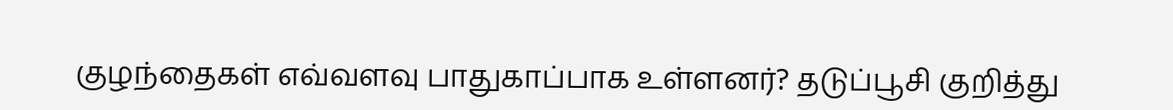குழந்தைகள் எவ்வளவு பாதுகாப்பாக உள்ளனர்? தடுப்பூசி குறித்து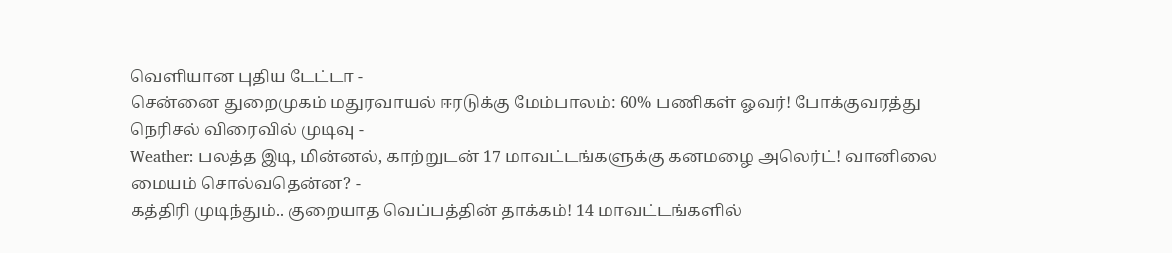வெளியான புதிய டேட்டா -
சென்னை துறைமுகம் மதுரவாயல் ஈரடுக்கு மேம்பாலம்: 60% பணிகள் ஓவர்! போக்குவரத்து நெரிசல் விரைவில் முடிவு -
Weather: பலத்த இடி, மின்னல், காற்றுடன் 17 மாவட்டங்களுக்கு கனமழை அலெர்ட்! வானிலை மையம் சொல்வதென்ன? -
கத்திரி முடிந்தும்.. குறையாத வெப்பத்தின் தாக்கம்! 14 மாவட்டங்களில்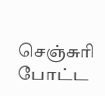செஞ்சுரி போட்ட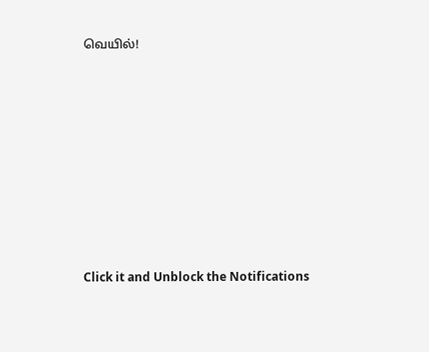வெயில்!














Click it and Unblock the Notifications